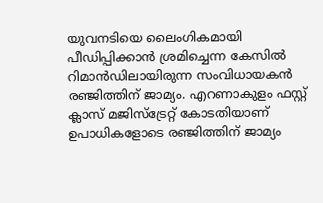യുവനടിയെ ലൈംഗികമായി പീഡിപ്പിക്കാൻ ശ്രമിച്ചെന്ന കേസിൽ റിമാൻഡിലായിരുന്ന സംവിധായകൻ രഞ്ജിത്തിന് ജാമ്യം. എറണാകുളം ഫസ്റ്റ് ക്ലാസ് മജിസ്ട്രേറ്റ് കോടതിയാണ് ഉപാധികളോടെ രഞ്ജിത്തിന് ജാമ്യം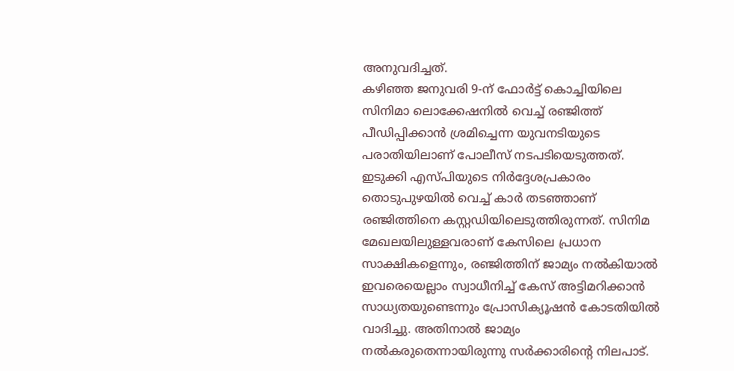അനുവദിച്ചത്.
കഴിഞ്ഞ ജനുവരി 9-ന് ഫോർട്ട് കൊച്ചിയിലെ സിനിമാ ലൊക്കേഷനിൽ വെച്ച് രഞ്ജിത്ത് പീഡിപ്പിക്കാൻ ശ്രമിച്ചെന്ന യുവനടിയുടെ പരാതിയിലാണ് പോലീസ് നടപടിയെടുത്തത്. ഇടുക്കി എസ്പിയുടെ നിർദ്ദേശപ്രകാരം തൊടുപുഴയിൽ വെച്ച് കാർ തടഞ്ഞാണ് രഞ്ജിത്തിനെ കസ്റ്റഡിയിലെടുത്തിരുന്നത്. സിനിമ മേഖലയിലുള്ളവരാണ് കേസിലെ പ്രധാന സാക്ഷികളെന്നും, രഞ്ജിത്തിന് ജാമ്യം നൽകിയാൽ ഇവരെയെല്ലാം സ്വാധീനിച്ച് കേസ് അട്ടിമറിക്കാൻ സാധ്യതയുണ്ടെന്നും പ്രോസിക്യൂഷൻ കോടതിയിൽ വാദിച്ചു. അതിനാൽ ജാമ്യം നൽകരുതെന്നായിരുന്നു സർക്കാരിന്റെ നിലപാട്.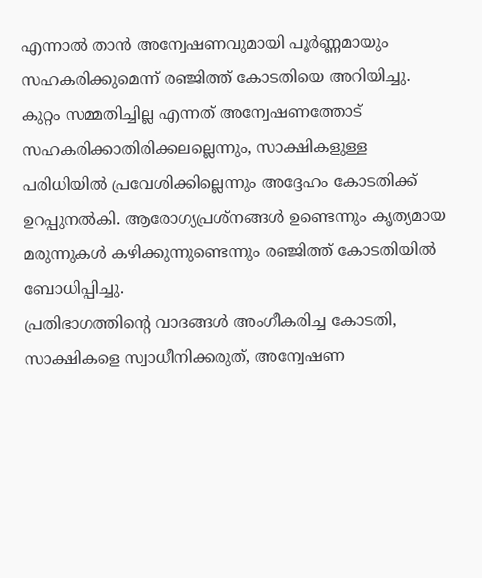എന്നാൽ താൻ അന്വേഷണവുമായി പൂർണ്ണമായും സഹകരിക്കുമെന്ന് രഞ്ജിത്ത് കോടതിയെ അറിയിച്ചു. കുറ്റം സമ്മതിച്ചില്ല എന്നത് അന്വേഷണത്തോട് സഹകരിക്കാതിരിക്കലല്ലെന്നും, സാക്ഷികളുള്ള പരിധിയിൽ പ്രവേശിക്കില്ലെന്നും അദ്ദേഹം കോടതിക്ക് ഉറപ്പുനൽകി. ആരോഗ്യപ്രശ്നങ്ങൾ ഉണ്ടെന്നും കൃത്യമായ മരുന്നുകൾ കഴിക്കുന്നുണ്ടെന്നും രഞ്ജിത്ത് കോടതിയിൽ ബോധിപ്പിച്ചു.
പ്രതിഭാഗത്തിന്റെ വാദങ്ങൾ അംഗീകരിച്ച കോടതി, സാക്ഷികളെ സ്വാധീനിക്കരുത്, അന്വേഷണ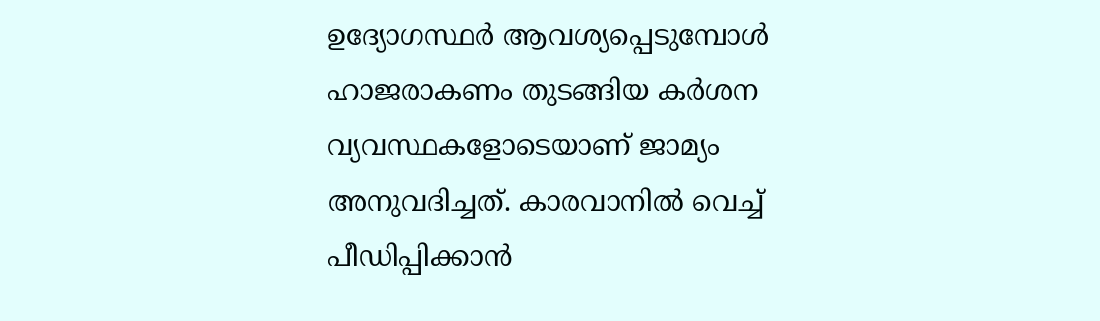ഉദ്യോഗസ്ഥർ ആവശ്യപ്പെടുമ്പോൾ ഹാജരാകണം തുടങ്ങിയ കർശന വ്യവസ്ഥകളോടെയാണ് ജാമ്യം അനുവദിച്ചത്. കാരവാനിൽ വെച്ച് പീഡിപ്പിക്കാൻ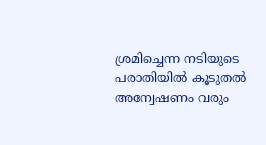ശ്രമിച്ചെന്ന നടിയുടെ പരാതിയിൽ കൂടുതൽ അന്വേഷണം വരും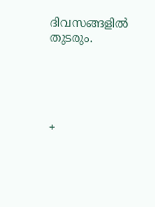ദിവസങ്ങളിൽ തുടരും.





+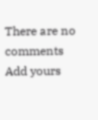There are no comments
Add yours